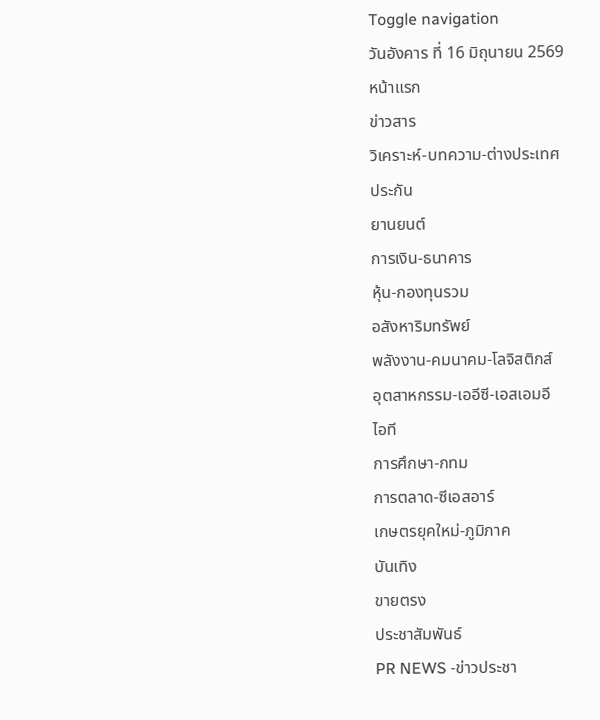Toggle navigation
วันอังคาร ที่ 16 มิถุนายน 2569
หน้าแรก
ข่าวสาร
วิเคราะห์-บทความ-ต่างประเทศ
ประกัน
ยานยนต์
การเงิน-ธนาคาร
หุ้น-กองทุนรวม
อสังหาริมทรัพย์
พลังงาน-คมนาคม-โลจิสติกส์
อุตสาหกรรม-เออีซี-เอสเอมอี
ไอที
การศึกษา-กทม
การตลาด-ซีเอสอาร์
เกษตรยุคใหม่-ภูมิภาค
บันเทิง
ขายตรง
ประชาสัมพันธ์
PR NEWS -ข่าวประชา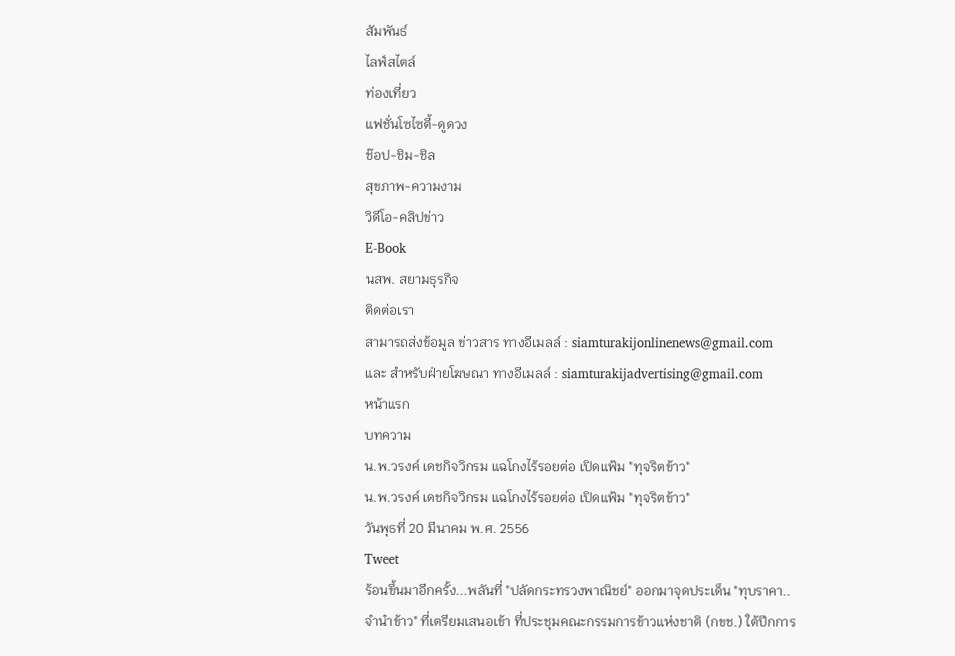สัมพันธ์
ไลฟ์สไตล์
ท่องเที่ยว
แฟชั่นโซไซตี้-ดูดวง
ช๊อป-ชิม-ชิล
สุขภาพ-ความงาม
วิดีโอ-คลิปข่าว
E-Book
นสพ. สยามธุรกิจ
ติดต่อเรา
สามารถส่งข้อมูล ข่าวสาร ทางอีเมลล์ : siamturakijonlinenews@gmail.com และ สำหรับฝ่ายโฆษณา ทางอีเมลล์ : siamturakijadvertising@gmail.com
หน้าแรก
บทความ
น.พ.วรงค์ เดชกิจวิกรม แฉโกงไร้รอยต่อ เปิดแฟ้ม "ทุจริตข้าว"
น.พ.วรงค์ เดชกิจวิกรม แฉโกงไร้รอยต่อ เปิดแฟ้ม "ทุจริตข้าว"
วันพุธที่ 20 มีนาคม พ.ศ. 2556
Tweet
ร้อนขึ้นมาอีกครั้ง...พลันที่ "ปลัดกระทรวงพาณิชย์" ออกมาจุดประเด็น "ทุบราคา..จำนำข้าว" ที่เตรียมเสนอเข้า ที่ประชุมคณะกรรมการข้าวแห่งชาติ (กขช.) ใต้ปีกการ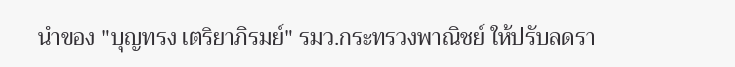นำของ "บุญทรง เตริยาภิรมย์" รมว.กระทรวงพาณิชย์ ให้ปรับลดรา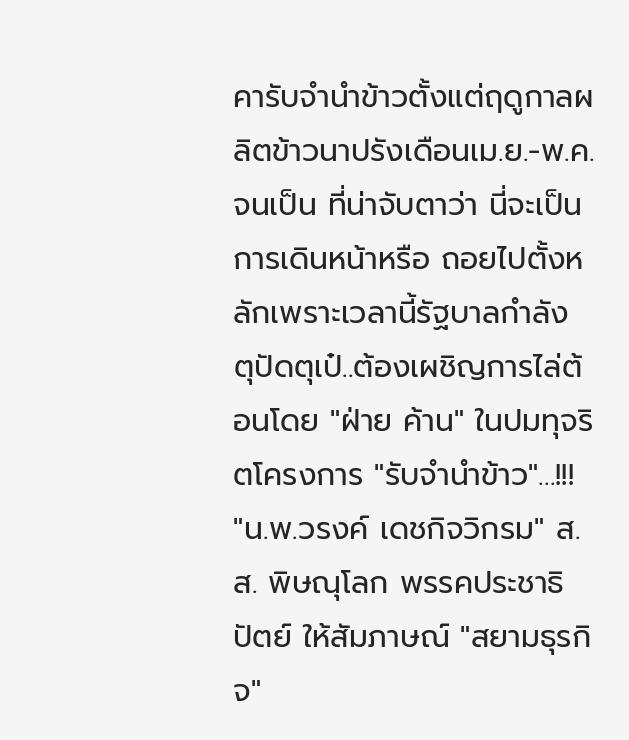คารับจำนำข้าวตั้งแต่ฤดูกาลผลิตข้าวนาปรังเดือนเม.ย.-พ.ค. จนเป็น ที่น่าจับตาว่า นี่จะเป็นการเดินหน้าหรือ ถอยไปตั้งหลักเพราะเวลานี้รัฐบาลกำลัง ตุปัดตุเป๋..ต้องเผชิญการไล่ต้อนโดย "ฝ่าย ค้าน" ในปมทุจริตโครงการ "รับจำนำข้าว"...!!!
"น.พ.วรงค์ เดชกิจวิกรม" ส.ส. พิษณุโลก พรรคประชาธิปัตย์ ให้สัมภาษณ์ "สยามธุรกิจ"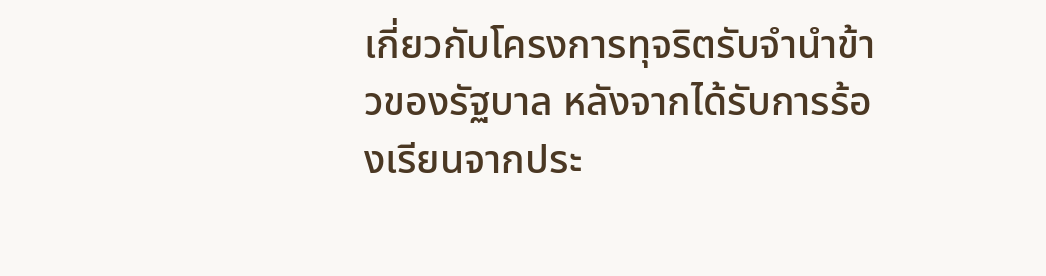เกี่ยวกับโครงการทุจริตรับจำนำข้าวของรัฐบาล หลังจากได้รับการร้องเรียนจากประ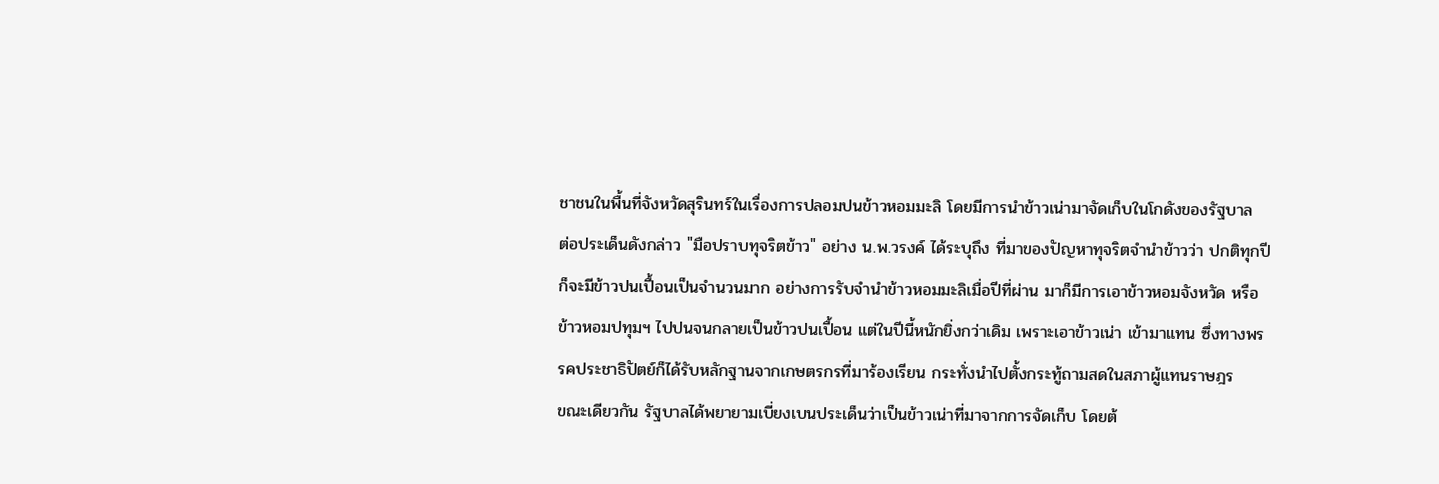ชาชนในพื้นที่จังหวัดสุรินทร์ในเรื่องการปลอมปนข้าวหอมมะลิ โดยมีการนำข้าวเน่ามาจัดเก็บในโกดังของรัฐบาล
ต่อประเด็นดังกล่าว "มือปราบทุจริตข้าว" อย่าง น.พ.วรงค์ ได้ระบุถึง ที่มาของปัญหาทุจริตจำนำข้าวว่า ปกติทุกปีก็จะมีข้าวปนเปื้อนเป็นจำนวนมาก อย่างการรับจำนำข้าวหอมมะลิเมื่อปีที่ผ่าน มาก็มีการเอาข้าวหอมจังหวัด หรือข้าวหอมปทุมฯ ไปปนจนกลายเป็นข้าวปนเปื้อน แต่ในปีนี้หนักยิ่งกว่าเดิม เพราะเอาข้าวเน่า เข้ามาแทน ซึ่งทางพรรคประชาธิปัตย์ก็ได้รับหลักฐานจากเกษตรกรที่มาร้องเรียน กระทั่งนำไปตั้งกระทู้ถามสดในสภาผู้แทนราษฎร
ขณะเดียวกัน รัฐบาลได้พยายามเบี่ยงเบนประเด็นว่าเป็นข้าวเน่าที่มาจากการจัดเก็บ โดยต้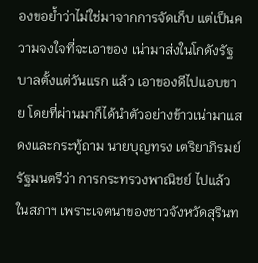องขอย้ำว่าไม่ใช่มาจากการจัดเก็บ แต่เป็นความจงใจที่จะเอาของ เน่ามาส่งในโกดังรัฐบาลตั้งแต่วันแรก แล้ว เอาของดีไปแอบขาย โดยที่ผ่านมาก็ได้นำตัวอย่างข้าวเน่ามาแสดงและกระทู้ถาม นายบุญทรง เตริยาภิรมย์ รัฐมนตรีว่า การกระทรวงพาณิชย์ ไปแล้วในสภาฯ เพราะเจตนาของชาวจังหวัดสุรินท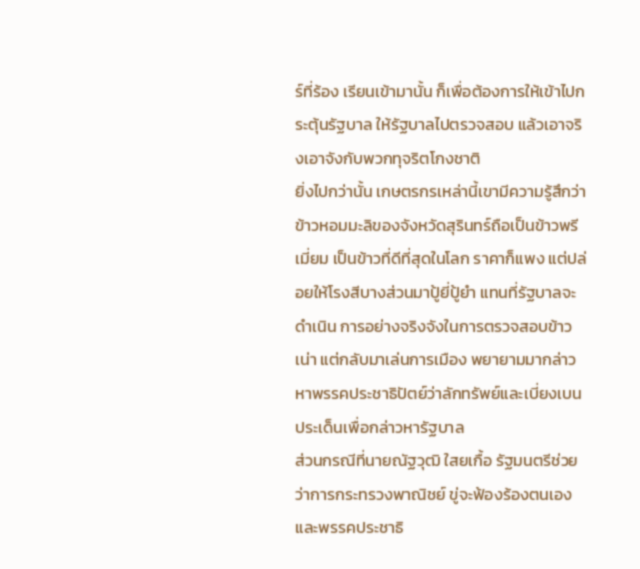ร์ที่ร้อง เรียนเข้ามานั้น ก็เพื่อต้องการให้เข้าไปกระตุ้นรัฐบาล ให้รัฐบาลไปตรวจสอบ แล้วเอาจริงเอาจังกับพวกทุจริตโกงชาติ
ยิ่งไปกว่านั้น เกษตรกรเหล่านี้เขามีความรู้สึกว่าข้าวหอมมะลิของจังหวัดสุรินทร์ถือเป็นข้าวพรีเมี่ยม เป็นข้าวที่ดีที่สุดในโลก ราคาก็แพง แต่ปล่อยให้โรงสีบางส่วนมาปู้ยี่ปู้ยำ แทนที่รัฐบาลจะดำเนิน การอย่างจริงจังในการตรวจสอบข้าวเน่า แต่กลับมาเล่นการเมือง พยายามมากล่าว หาพรรคประชาธิปัตย์ว่าลักทรัพย์และเบี่ยงเบนประเด็นเพื่อกล่าวหารัฐบาล
ส่วนกรณีที่นายณัฐวุฒิ ใสยเกื้อ รัฐมนตรีช่วยว่าการกระทรวงพาณิชย์ ขู่จะฟ้องร้องตนเองและพรรคประชาธิ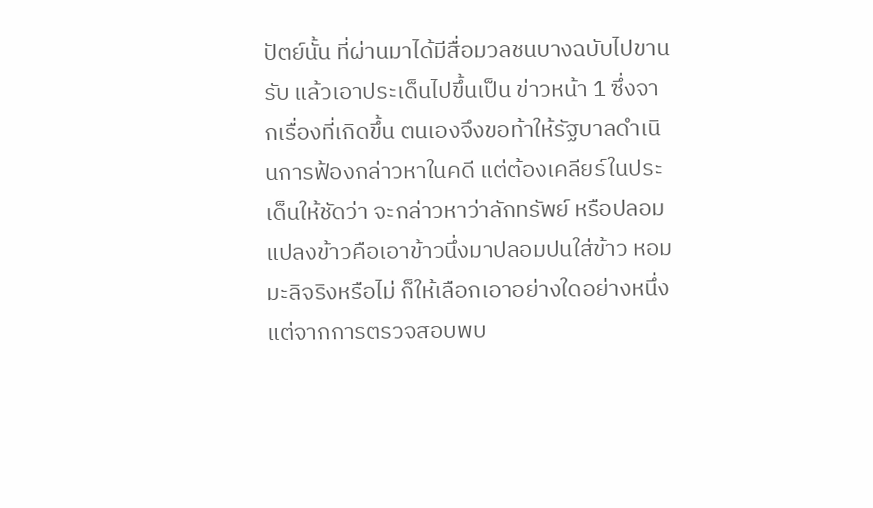ปัตย์นั้น ที่ผ่านมาได้มีสื่อมวลชนบางฉบับไปขานรับ แล้วเอาประเด็นไปขึ้นเป็น ข่าวหน้า 1 ซึ่งจากเรื่องที่เกิดขึ้น ตนเองจึงขอท้าให้รัฐบาลดำเนินการฟ้องกล่าวหาในคดี แต่ต้องเคลียร์ในประเด็นให้ชัดว่า จะกล่าวหาว่าลักทรัพย์ หรือปลอมแปลงข้าวคือเอาข้าวนึ่งมาปลอมปนใส่ข้าว หอมมะลิจริงหรือไม่ ก็ให้เลือกเอาอย่างใดอย่างหนึ่ง แต่จากการตรวจสอบพบ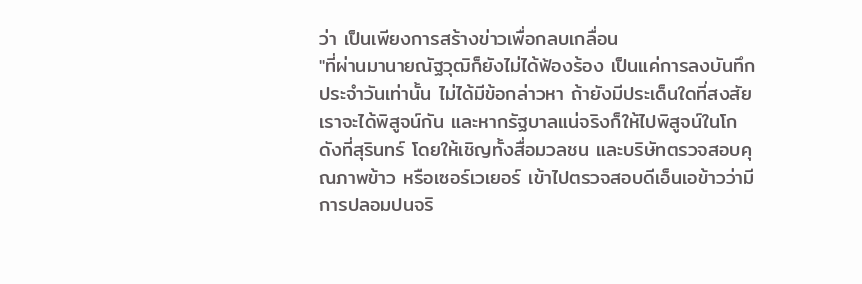ว่า เป็นเพียงการสร้างข่าวเพื่อกลบเกลื่อน
"ที่ผ่านมานายณัฐวุฒิก็ยังไม่ได้ฟ้องร้อง เป็นแค่การลงบันทึกประจำวันเท่านั้น ไม่ได้มีข้อกล่าวหา ถ้ายังมีประเด็นใดที่สงสัยเราจะได้พิสูจน์กัน และหากรัฐบาลแน่จริงก็ให้ไปพิสูจน์ในโกดังที่สุรินทร์ โดยให้เชิญทั้งสื่อมวลชน และบริษัทตรวจสอบคุณภาพข้าว หรือเซอร์เวเยอร์ เข้าไปตรวจสอบดีเอ็นเอข้าวว่ามีการปลอมปนจริ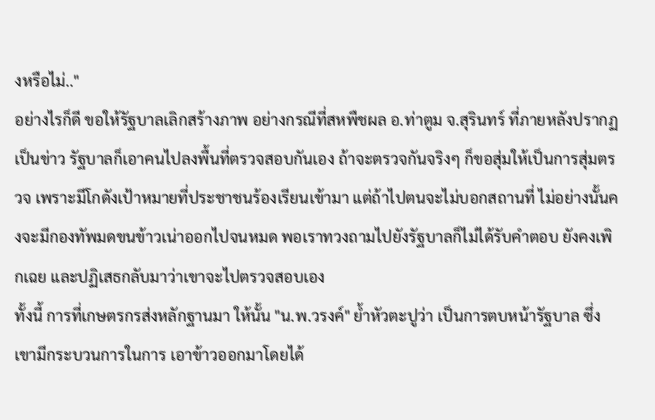งหรือไม่.."
อย่างไรก็ดี ขอให้รัฐบาลเลิกสร้างภาพ อย่างกรณีที่สหพืชผล อ.ท่าตูม จ.สุรินทร์ ที่ภายหลังปรากฏเป็นข่าว รัฐบาลก็เอาคนไปลงพื้นที่ตรวจสอบกันเอง ถ้าจะตรวจกันจริงๆ ก็ขอสุ่มให้เป็นการสุ่มตรวจ เพราะมีโกดังเป้าหมายที่ประชาชนร้องเรียนเข้ามา แต่ถ้าไปตนจะไม่บอกสถานที่ ไม่อย่างนั้นคงจะมีกองทัพมดขนข้าวเน่าออกไปจนหมด พอเราทวงถามไปยังรัฐบาลก็ไม่ได้รับคำตอบ ยังคงเพิกเฉย และปฏิเสธกลับมาว่าเขาจะไปตรวจสอบเอง
ทั้งนี้ การที่เกษตรกรส่งหลักฐานมา ให้นั้น "น.พ.วรงค์" ย้ำหัวตะปูว่า เป็นการตบหน้ารัฐบาล ซึ่งเขามีกระบวนการในการ เอาข้าวออกมาโดยได้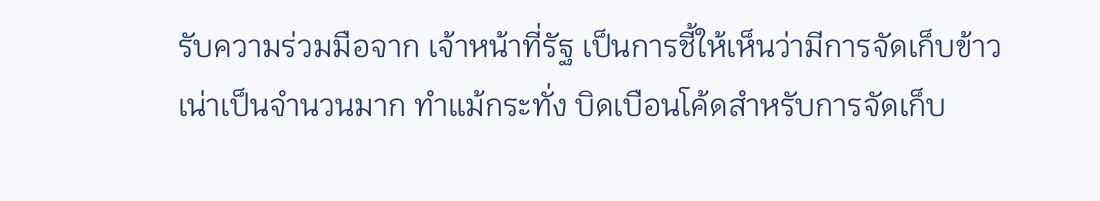รับความร่วมมือจาก เจ้าหน้าที่รัฐ เป็นการชี้ให้เห็นว่ามีการจัดเก็บข้าวเน่าเป็นจำนวนมาก ทำแม้กระทั่ง บิดเบือนโค้ดสำหรับการจัดเก็บ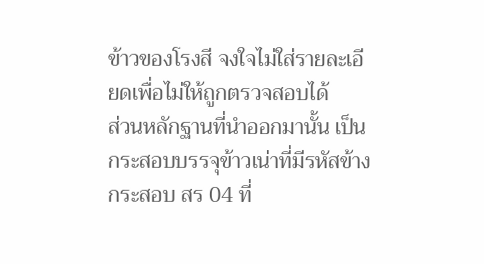ข้าวของโรงสี จงใจไม่ใส่รายละเอียดเพื่อไม่ให้ถูกตรวจสอบได้
ส่วนหลักฐานที่นำออกมานั้น เป็นกระสอบบรรจุข้าวเน่าที่มีรหัสข้างกระสอบ สร 04 ที่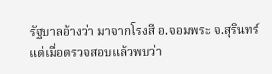รัฐบาลอ้างว่า มาจากโรงสี อ.จอมพระ จ.สุรินทร์ แต่เมื่อตรวจสอบแล้วพบว่า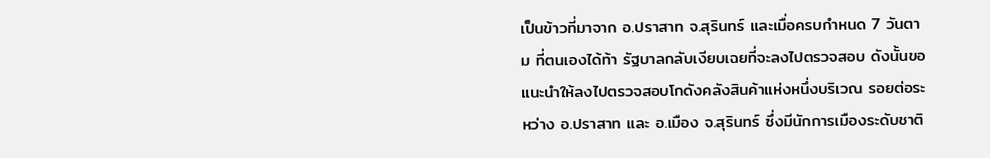เป็นข้าวที่มาจาก อ.ปราสาท จ.สุรินทร์ และเมื่อครบกำหนด 7 วันตาม ที่ตนเองได้ท้า รัฐบาลกลับเงียบเฉยที่จะลงไปตรวจสอบ ดังนั้นขอแนะนำให้ลงไปตรวจสอบโกดังคลังสินค้าแห่งหนึ่งบริเวณ รอยต่อระหว่าง อ.ปราสาท และ อ.เมือง จ.สุรินทร์ ซึ่งมีนักการเมืองระดับชาติ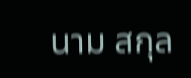นาม สกุล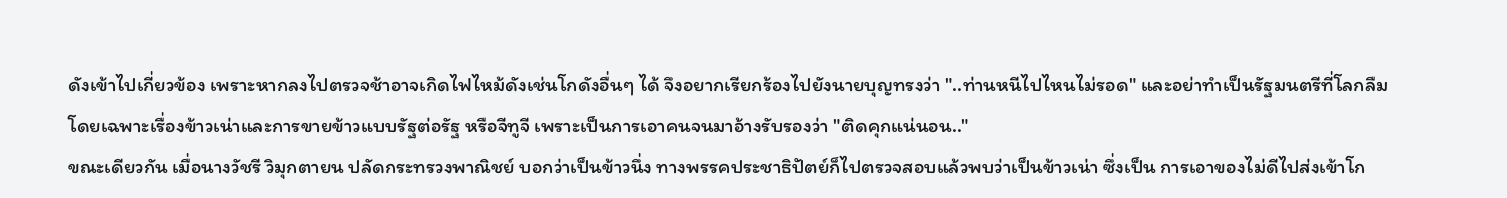ดังเข้าไปเกี่ยวข้อง เพราะหากลงไปตรวจช้าอาจเกิดไฟไหม้ดังเช่นโกดังอื่นๆ ได้ จึงอยากเรียกร้องไปยังนายบุญทรงว่า "..ท่านหนีไปไหนไม่รอด" และอย่าทำเป็นรัฐมนตรีที่โลกลืม โดยเฉพาะเรื่องข้าวเน่าและการขายข้าวแบบรัฐต่อรัฐ หรือจีทูจี เพราะเป็นการเอาคนจนมาอ้างรับรองว่า "ติดคุกแน่นอน.."
ขณะเดียวกัน เมื่อนางวัชรี วิมุกตายน ปลัดกระทรวงพาณิชย์ บอกว่าเป็นข้าวนึ่ง ทางพรรคประชาธิปัตย์ก็ไปตรวจสอบแล้วพบว่าเป็นข้าวเน่า ซึ่งเป็น การเอาของไม่ดีไปส่งเข้าโก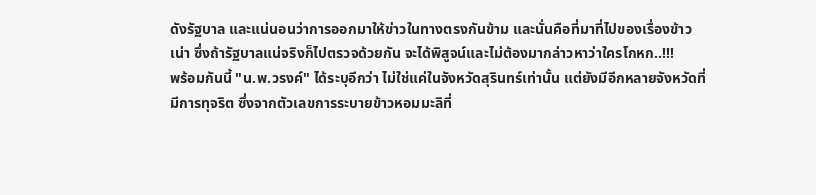ดังรัฐบาล และแน่นอนว่าการออกมาให้ข่าวในทางตรงกันข้าม และนั่นคือที่มาที่ไปของเรื่องข้าว เน่า ซึ่งถ้ารัฐบาลแน่จริงก็ไปตรวจด้วยกัน จะได้พิสูจน์และไม่ต้องมากล่าวหาว่าใครโกหก..!!!
พร้อมกันนี้ "น.พ.วรงค์" ได้ระบุอีกว่า ไม่ใช่แค่ในจังหวัดสุรินทร์เท่านั้น แต่ยังมีอีกหลายจังหวัดที่มีการทุจริต ซึ่งจากตัวเลขการระบายข้าวหอมมะลิที่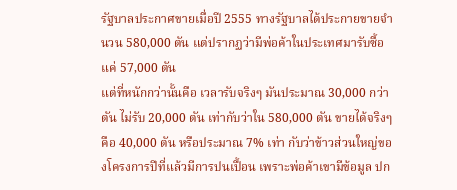รัฐบาลประกาศขายเมื่อปี 2555 ทางรัฐบาลได้ประกายขายจำนวน 580,000 ตัน แต่ปรากฏว่ามีพ่อค้าในประเทศมารับซื้อแค่ 57,000 ตัน
แต่ที่หนักกว่านั้นคือ เวลารับจริงๆ มันประมาณ 30,000 กว่าตัน ไม่รับ 20,000 ตัน เท่ากับว่าใน 580,000 ตัน ขายได้จริงๆ คือ 40,000 ตัน หรือประมาณ 7% เท่า กับว่าข้าวส่วนใหญ่ของโครงการปีที่แล้วมีการปนเปื้อน เพราะพ่อค้าเขามีข้อมูล ปก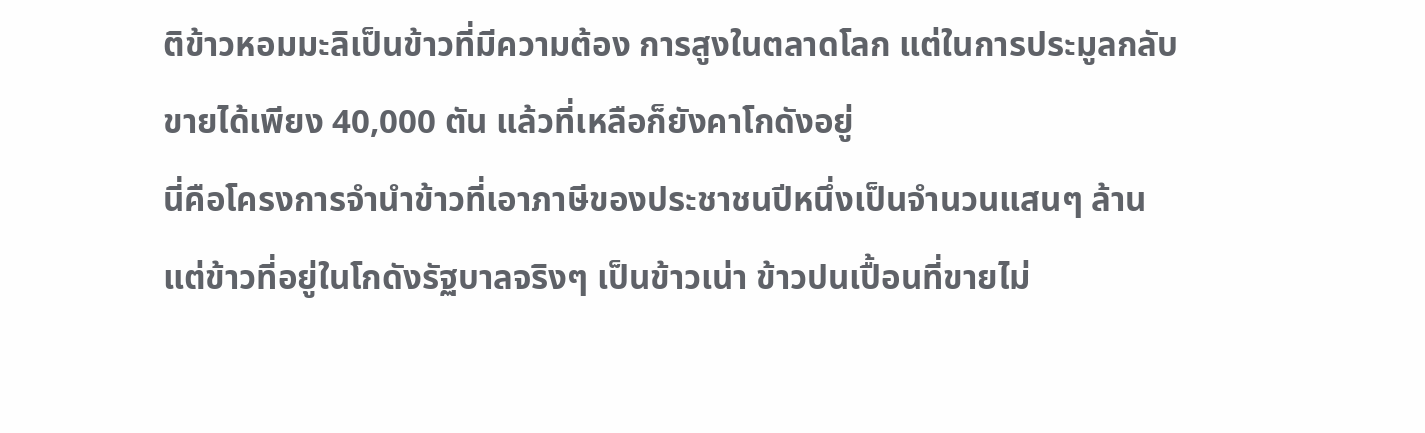ติข้าวหอมมะลิเป็นข้าวที่มีความต้อง การสูงในตลาดโลก แต่ในการประมูลกลับ ขายได้เพียง 40,000 ตัน แล้วที่เหลือก็ยังคาโกดังอยู่
นี่คือโครงการจำนำข้าวที่เอาภาษีของประชาชนปีหนึ่งเป็นจำนวนแสนๆ ล้าน แต่ข้าวที่อยู่ในโกดังรัฐบาลจริงๆ เป็นข้าวเน่า ข้าวปนเปื้อนที่ขายไม่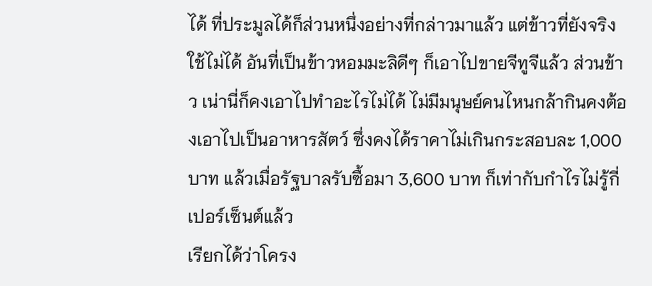ได้ ที่ประมูลได้ก็ส่วนหนึ่งอย่างที่กล่าวมาแล้ว แต่ข้าวที่ยังจริงใช้ไม่ได้ อันที่เป็นข้าวหอมมะลิดีๆ ก็เอาไปขายจีทูจีแล้ว ส่วนข้าว เน่านี่ก็คงเอาไปทำอะไรไม่ได้ ไม่มีมนุษย์คนไหนกล้ากินคงต้องเอาไปเป็นอาหารสัตว์ ซึ่งคงได้ราคาไม่เกินกระสอบละ 1,000 บาท แล้วเมื่อรัฐบาลรับซื้อมา 3,600 บาท ก็เท่ากับกำไรไม่รู้กี่เปอร์เซ็นต์แล้ว
เรียกได้ว่าโครง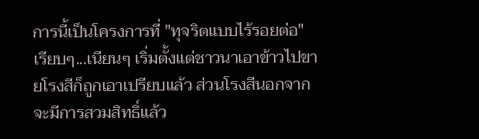การนี้เป็นโครงการที่ "ทุจริตแบบไร้รอยต่อ" เรียบๆ...เนียนๆ เริ่มตั้งแต่ชาวนาเอาข้าวไปขายโรงสีก็ถูกเอาเปรียบแล้ว ส่วนโรงสีนอกจากจะมีการสวมสิทธิ์แล้ว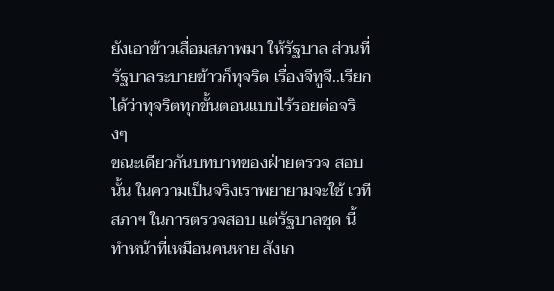ยังเอาข้าวเสื่อมสภาพมา ให้รัฐบาล ส่วนที่รัฐบาลระบายข้าวก็ทุจริต เรื่องจีทูจี..เรียกได้ว่าทุจริตทุกขั้นตอนแบบไร้รอยต่อจริงๆ
ขณะเดียวกันบทบาทของฝ่ายตรวจ สอบนั้น ในความเป็นจริงเราพยายามจะใช้ เวทีสภาฯ ในการตรวจสอบ แต่รัฐบาลชุด นี้ทำหน้าที่เหมือนคนหาย สังเก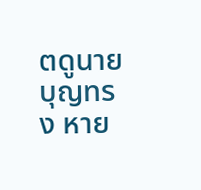ตดูนายบุญทรง หาย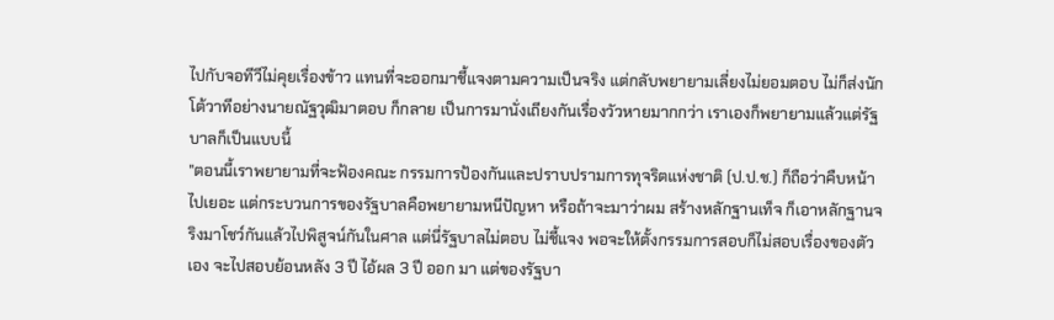ไปกับจอทีวีไม่คุยเรื่องข้าว แทนที่จะออกมาชี้แจงตามความเป็นจริง แต่กลับพยายามเลี่ยงไม่ยอมตอบ ไม่ก็ส่งนักโต้วาทีอย่างนายณัฐวุฒิมาตอบ ก็กลาย เป็นการมานั่งเถียงกันเรื่องวัวหายมากกว่า เราเองก็พยายามแล้วแต่รัฐบาลก็เป็นแบบนี้
"ตอนนี้เราพยายามที่จะฟ้องคณะ กรรมการป้องกันและปราบปรามการทุจริตแห่งชาติ (ป.ป.ช.) ก็ถือว่าคืบหน้า ไปเยอะ แต่กระบวนการของรัฐบาลคือพยายามหนีปัญหา หรือถ้าจะมาว่าผม สร้างหลักฐานเท็จ ก็เอาหลักฐานจริงมาโชว์กันแล้วไปพิสูจน์กันในศาล แต่นี่รัฐบาลไม่ตอบ ไม่ชี้แจง พอจะให้ตั้งกรรมการสอบก็ไม่สอบเรื่องของตัวเอง จะไปสอบย้อนหลัง 3 ปี ไอ้ผล 3 ปี ออก มา แต่ของรัฐบา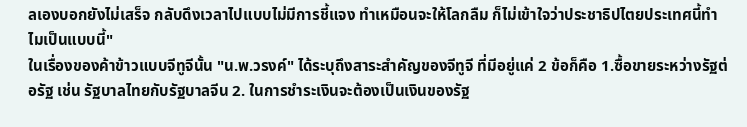ลเองบอกยังไม่เสร็จ กลับดึงเวลาไปแบบไม่มีการชี้แจง ทำเหมือนจะให้โลกลืม ก็ไม่เข้าใจว่าประชาธิปไตยประเทศนี้ทำไมเป็นแบบนี้"
ในเรื่องของค้าข้าวแบบจีทูจีนั้น "น.พ.วรงค์" ได้ระบุถึงสาระสำคัญของจีทูจี ที่มีอยู่แค่ 2 ข้อก็คือ 1.ซื้อขายระหว่างรัฐต่อรัฐ เช่น รัฐบาลไทยกับรัฐบาลจีน 2. ในการชำระเงินจะต้องเป็นเงินของรัฐ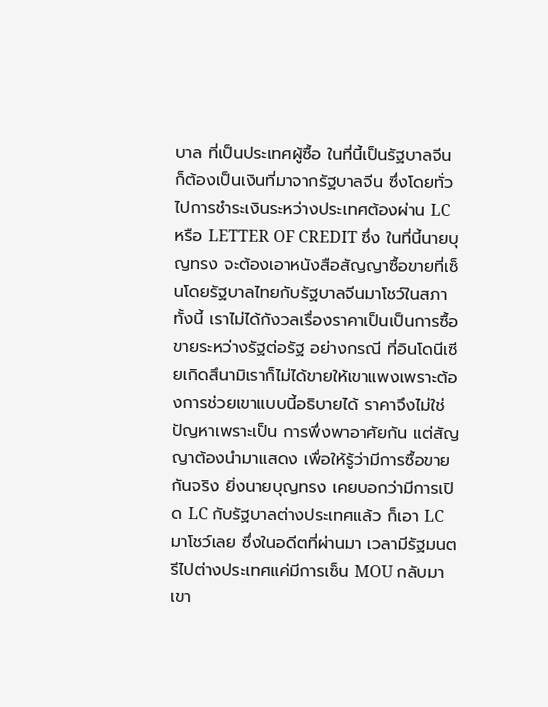บาล ที่เป็นประเทศผู้ซื้อ ในที่นี้เป็นรัฐบาลจีน ก็ต้องเป็นเงินที่มาจากรัฐบาลจีน ซึ่งโดยทั่วไปการชำระเงินระหว่างประเทศต้องผ่าน LC หรือ LETTER OF CREDIT ซึ่ง ในที่นี้นายบุญทรง จะต้องเอาหนังสือสัญญาซื้อขายที่เซ็นโดยรัฐบาลไทยกับรัฐบาลจีนมาโชว์ในสภา
ทั้งนี้ เราไม่ได้กังวลเรื่องราคาเป็นเป็นการซื้อขายระหว่างรัฐต่อรัฐ อย่างกรณี ที่อินโดนีเซียเกิดสึนามิเราก็ไม่ได้ขายให้เขาแพงเพราะต้องการช่วยเขาแบบนี้อธิบายได้ ราคาจึงไม่ใช่ปัญหาเพราะเป็น การพึ่งพาอาศัยกัน แต่สัญญาต้องนำมาแสดง เพื่อให้รู้ว่ามีการซื้อขายกันจริง ยิ่งนายบุญทรง เคยบอกว่ามีการเปิด LC กับรัฐบาลต่างประเทศแล้ว ก็เอา LC มาโชว์เลย ซึ่งในอดีตที่ผ่านมา เวลามีรัฐมนตรีไปต่างประเทศแค่มีการเซ็น MOU กลับมาเขา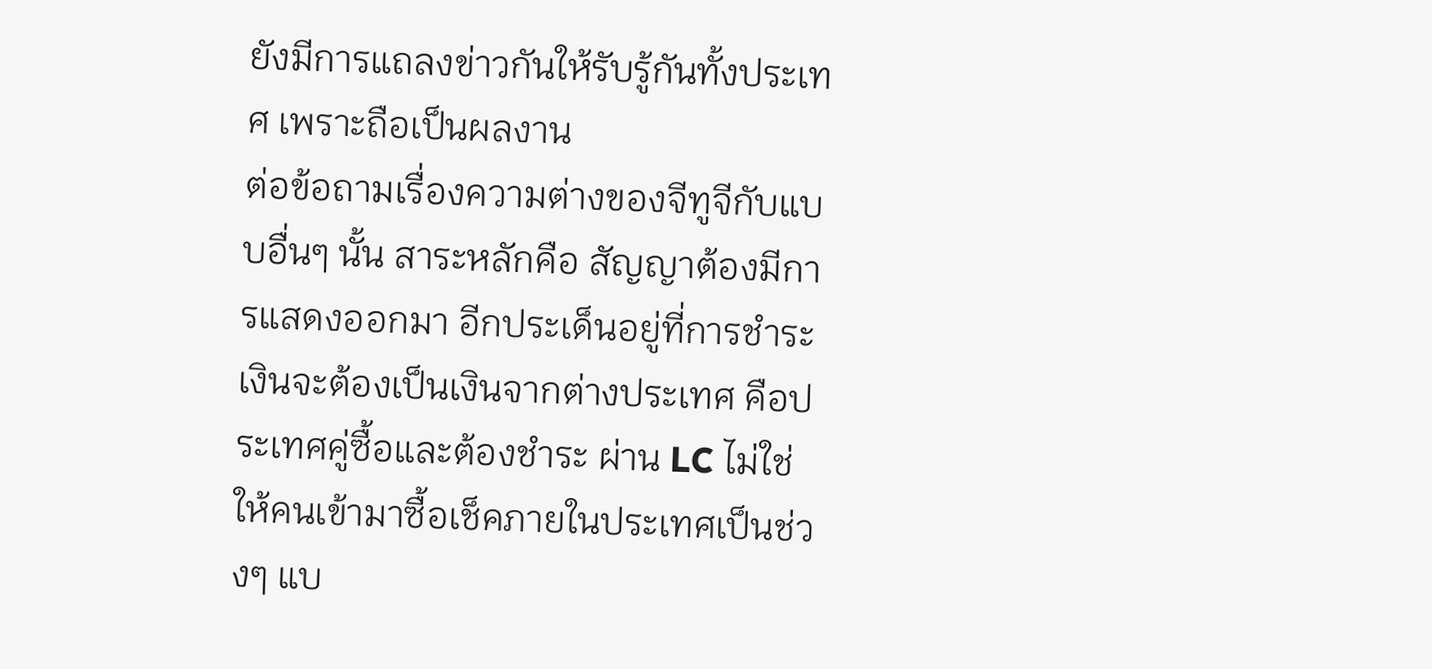ยังมีการแถลงข่าวกันให้รับรู้กันทั้งประเทศ เพราะถือเป็นผลงาน
ต่อข้อถามเรื่องความต่างของจีทูจีกับแบบอื่นๆ นั้น สาระหลักคือ สัญญาต้องมีการแสดงออกมา อีกประเด็นอยู่ที่การชำระเงินจะต้องเป็นเงินจากต่างประเทศ คือประเทศคู่ซื้อและต้องชำระ ผ่าน LC ไม่ใช่ให้คนเข้ามาซื้อเช็คภายในประเทศเป็นช่วงๆ แบ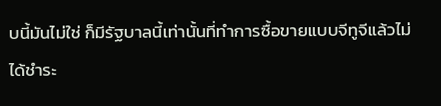บนี้มันไม่ใช่ ก็มีรัฐบาลนี้เท่านั้นที่ทำการซื้อขายแบบจีทูจีแล้วไม่ได้ชำระ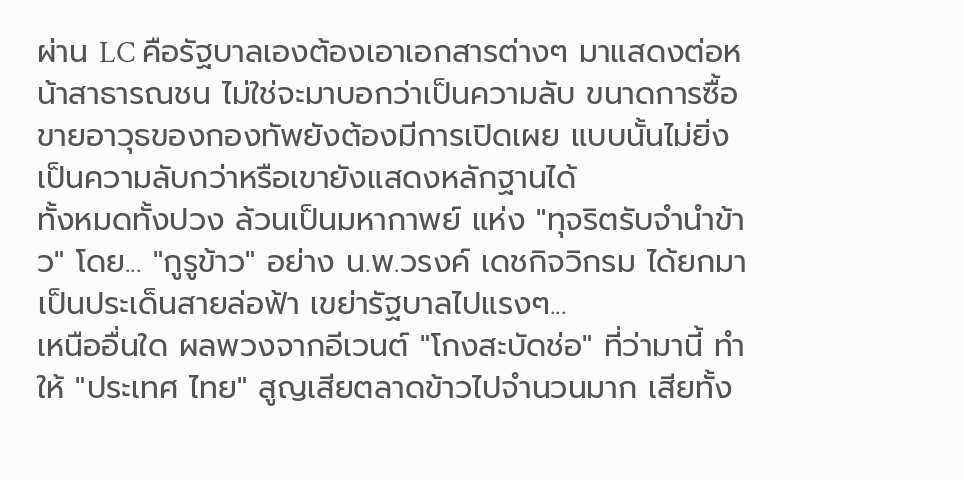ผ่าน LC คือรัฐบาลเองต้องเอาเอกสารต่างๆ มาแสดงต่อหน้าสาธารณชน ไม่ใช่จะมาบอกว่าเป็นความลับ ขนาดการซื้อขายอาวุธของกองทัพยังต้องมีการเปิดเผย แบบนั้นไม่ยิ่งเป็นความลับกว่าหรือเขายังแสดงหลักฐานได้
ทั้งหมดทั้งปวง ล้วนเป็นมหากาพย์ แห่ง "ทุจริตรับจำนำข้าว" โดย... "กูรูข้าว" อย่าง น.พ.วรงค์ เดชกิจวิกรม ได้ยกมาเป็นประเด็นสายล่อฟ้า เขย่ารัฐบาลไปแรงๆ...
เหนืออื่นใด ผลพวงจากอีเวนต์ "โกงสะบัดช่อ" ที่ว่ามานี้ ทำให้ "ประเทศ ไทย" สูญเสียตลาดข้าวไปจำนวนมาก เสียทั้ง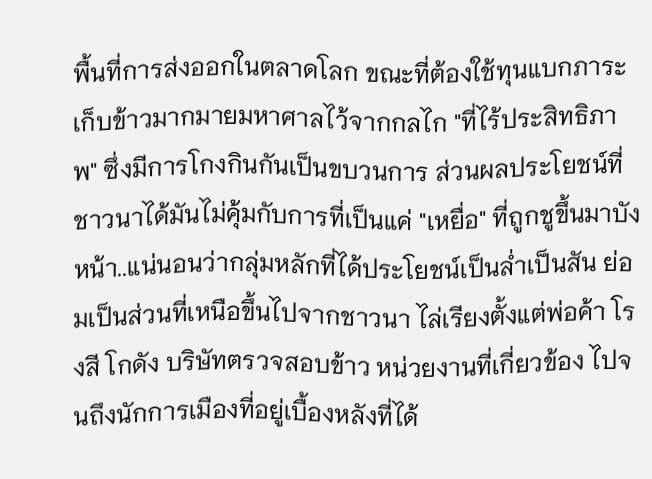พื้นที่การส่งออกในตลาดโลก ขณะที่ต้องใช้ทุนแบกภาระเก็บข้าวมากมายมหาศาลไว้จากกลไก "ที่ไร้ประสิทธิภาพ" ซึ่งมีการโกงกินกันเป็นขบวนการ ส่วนผลประโยชน์ที่ชาวนาได้มันไม่คุ้มกับการที่เป็นแค่ "เหยื่อ" ที่ถูกชูขึ้นมาบังหน้า..แน่นอนว่ากลุ่มหลักที่ได้ประโยชน์เป็นล่ำเป็นสัน ย่อมเป็นส่วนที่เหนือขึ้นไปจากชาวนา ไล่เรียงตั้งแต่พ่อค้า โรงสี โกดัง บริษัทตรวจสอบข้าว หน่วยงานที่เกี่ยวข้อง ไปจนถึงนักการเมืองที่อยู่เบื้องหลังที่ได้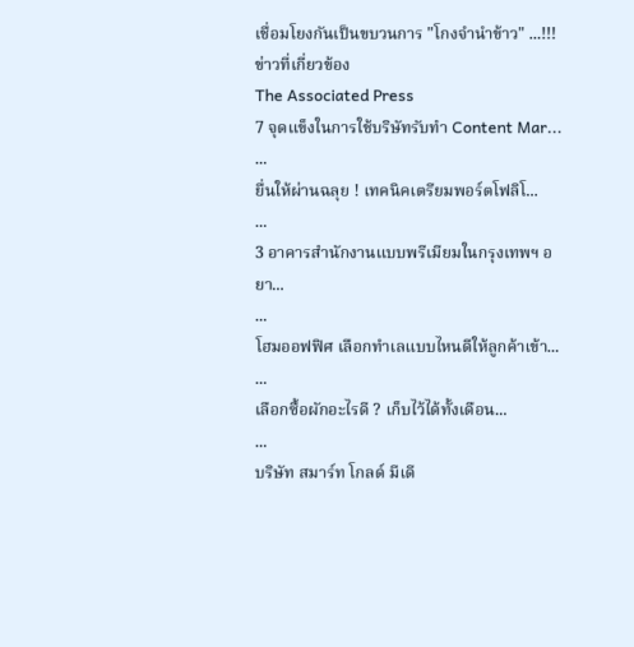เชื่อมโยงกันเป็นขบวนการ "โกงจำนำข้าว" ...!!!
ข่าวที่เกี่ยวข้อง
The Associated Press
7 จุดแข็งในการใช้บริษัทรับทำ Content Mar...
...
ยื่นให้ผ่านฉลุย ! เทคนิคเตรียมพอร์ตโฟลิโ...
...
3 อาคารสำนักงานแบบพรีเมียมในกรุงเทพฯ อยา...
...
โฮมออฟฟิศ เลือกทำเลแบบไหนดีให้ลูกค้าเข้า...
...
เลือกซื้อผักอะไรดี ? เก็บไว้ได้ทั้งเดือน...
...
บริษัท สมาร์ท โกลด์ มีเดี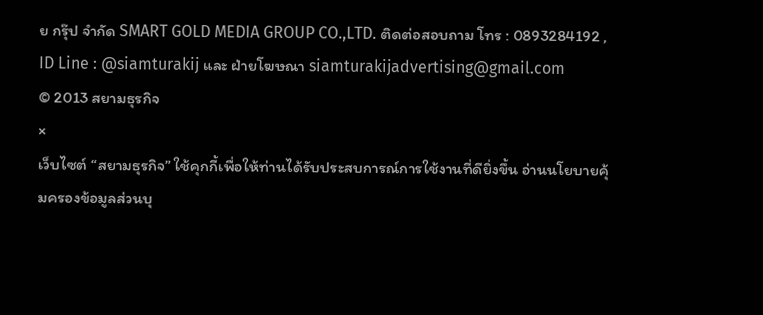ย กรุ๊ป จำกัด SMART GOLD MEDIA GROUP CO.,LTD. ติดต่อสอบถาม โทร : 0893284192 , ID Line : @siamturakij และ ฝ่ายโฆษณา siamturakijadvertising@gmail.com
© 2013 สยามธุรกิจ
×
เว็บไซต์ “สยามธุรกิจ” ใช้คุกกี้เพื่อให้ท่านได้รับประสบการณ์การใช้งานที่ดียิ่งขึ้น อ่านนโยบายคุ้มครองข้อมูลส่วนบุ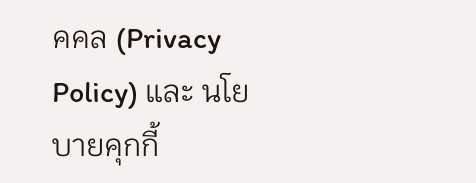คคล (Privacy Policy) และ นโยบายคุกกี้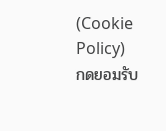(Cookie Policy)
กดยอมรับ